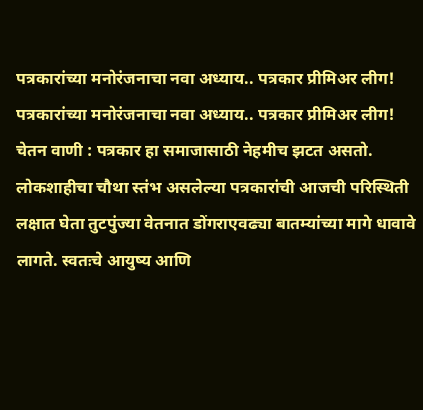पत्रकारांच्या मनोरंजनाचा नवा अध्याय.. पत्रकार प्रीमिअर लीग!
पत्रकारांच्या मनोरंजनाचा नवा अध्याय.. पत्रकार प्रीमिअर लीग!
चेतन वाणी : पत्रकार हा समाजासाठी नेहमीच झटत असतो. लोकशाहीचा चौथा स्तंभ असलेल्या पत्रकारांची आजची परिस्थिती लक्षात घेता तुटपुंज्या वेतनात डोंगराएवढ्या बातम्यांच्या मागे धावावे लागते. स्वतःचे आयुष्य आणि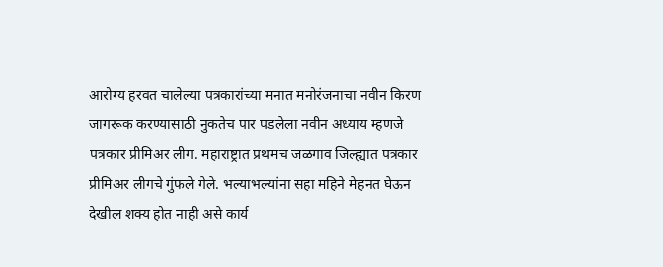आरोग्य हरवत चालेल्या पत्रकारांच्या मनात मनोरंजनाचा नवीन किरण जागरूक करण्यासाठी नुकतेच पार पडलेला नवीन अध्याय म्हणजे पत्रकार प्रीमिअर लीग. महाराष्ट्रात प्रथमच जळगाव जिल्ह्यात पत्रकार प्रीमिअर लीगचे गुंफले गेले. भल्याभल्यांना सहा महिने मेहनत घेऊन देखील शक्य होत नाही असे कार्य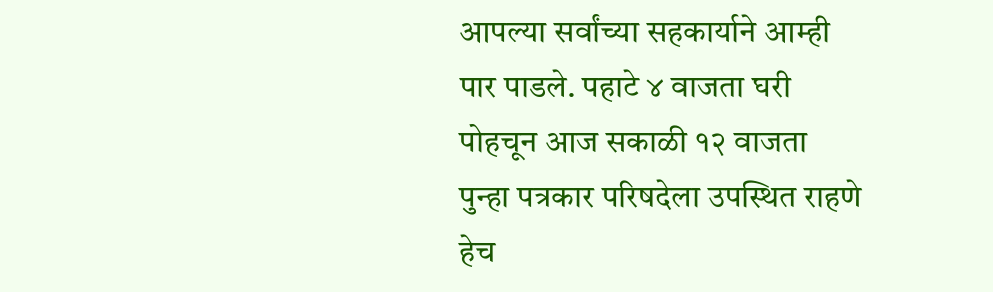आपल्या सर्वांच्या सहकार्याने आम्ही पार पाडले. पहाटे ४ वाजता घरी पोहचून आज सकाळी १२ वाजता पुन्हा पत्रकार परिषदेला उपस्थित राहणे हेच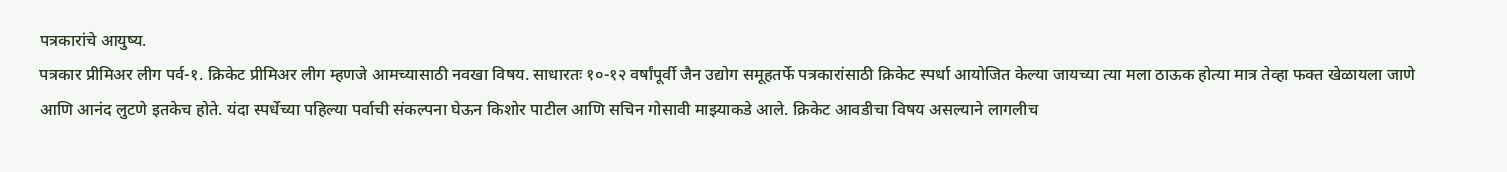पत्रकारांचे आयुष्य.
पत्रकार प्रीमिअर लीग पर्व-१. क्रिकेट प्रीमिअर लीग म्हणजे आमच्यासाठी नवखा विषय. साधारतः १०-१२ वर्षांपूर्वी जैन उद्योग समूहतर्फे पत्रकारांसाठी क्रिकेट स्पर्धा आयोजित केल्या जायच्या त्या मला ठाऊक होत्या मात्र तेव्हा फक्त खेळायला जाणे आणि आनंद लुटणे इतकेच होते. यंदा स्पर्धेच्या पहिल्या पर्वाची संकल्पना घेऊन किशोर पाटील आणि सचिन गोसावी माझ्याकडे आले. क्रिकेट आवडीचा विषय असल्याने लागलीच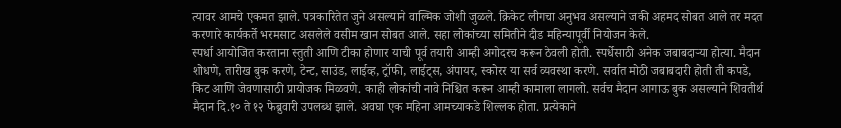त्यावर आमचे एकमत झाले. पत्रकारितेत जुने असल्याने वाल्मिक जोशी जुळले. क्रिकेट लीगचा अनुभव असल्याने जकी अहमद सोबत आले तर मदत करणारे कार्यकर्ते भरमसाट असलेले वसीम खान सोबत आले. सहा लोकांच्या समितीने दीड महिन्यापूर्वी नियोजन केले.
स्पर्धा आयोजित करताना स्तुती आणि टीका होणार याची पूर्व तयारी आम्ही अगोदरच करून ठेवली होती. स्पर्धेसाठी अनेक जबाबदाऱ्या होत्या. मैदान शोधणे, तारीख बुक करणे, टेन्ट, साउंड, लाईव्ह, ट्रॉफी, लाईट्स, अंपायर, स्कोरर या सर्व व्यवस्था करणे. सर्वात मोठी जबाबदारी होती ती कपडे, किट आणि जेवणासाठी प्रायोजक मिळवणे. काही लोकांची नावे निश्चित करून आम्ही कामाला लागलो. सर्वच मैदान आगाऊ बुक असल्याने शिवतीर्थ मैदान दि.१० ते १२ फेब्रुवारी उपलब्ध झाले. अवघा एक महिना आमच्याकडे शिल्लक होता. प्रत्येकाने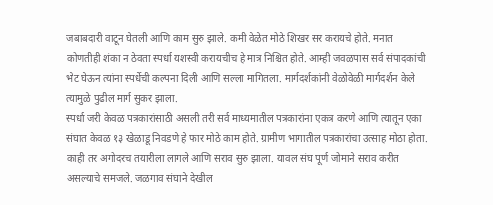जबाबदारी वाटून घेतली आणि काम सुरु झाले. कमी वेळेत मोठे शिखर सर करायचे होते. मनात कोणतीही शंका न ठेवता स्पर्धा यशस्वी करायचीच हे मात्र निश्चित होते. आम्ही जवळपास सर्व संपादकांची भेट घेऊन त्यांना स्पर्धेची कल्पना दिली आणि सल्ला मागितला. मार्गदर्शकांनी वेळोवेळी मार्गदर्शन केले त्यामुळे पुढील मार्ग सुकर झाला.
स्पर्धा जरी केवळ पत्रकारांसाठी असली तरी सर्व माध्यमातील पत्रकारांना एकत्र करणे आणि त्यातून एका संघात केवळ १३ खेळाडू निवडणे हे फार मोठे काम होते. ग्रामीण भागातील पत्रकारांचा उत्साह मोठा होता. काही तर अगोदरच तयारीला लागले आणि सराव सुरु झाला. यावल संघ पूर्ण जोमाने सराव करीत असल्याचे समजले. जळगाव संघाने देखील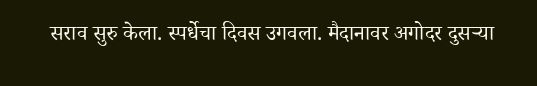सराव सुरु केला. स्पर्धेचा दिवस उगवला. मैदानावर अगोदर दुसऱ्या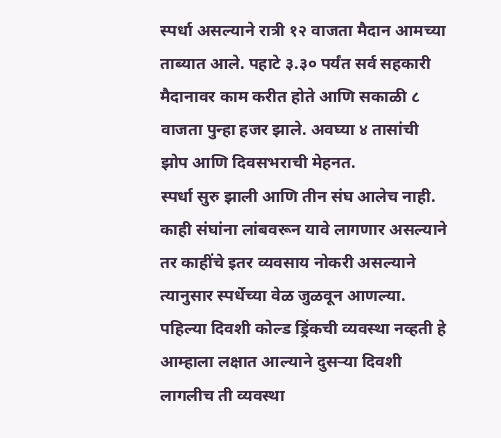स्पर्धा असल्याने रात्री १२ वाजता मैदान आमच्या ताब्यात आले. पहाटे ३.३० पर्यंत सर्व सहकारी मैदानावर काम करीत होते आणि सकाळी ८ वाजता पुन्हा हजर झाले. अवघ्या ४ तासांची झोप आणि दिवसभराची मेहनत.
स्पर्धा सुरु झाली आणि तीन संघ आलेच नाही. काही संघांना लांबवरून यावे लागणार असल्याने तर काहींचे इतर व्यवसाय नोकरी असल्याने त्यानुसार स्पर्धेच्या वेळ जुळवून आणल्या. पहिल्या दिवशी कोल्ड ड्रिंकची व्यवस्था नव्हती हे आम्हाला लक्षात आल्याने दुसऱ्या दिवशी लागलीच ती व्यवस्था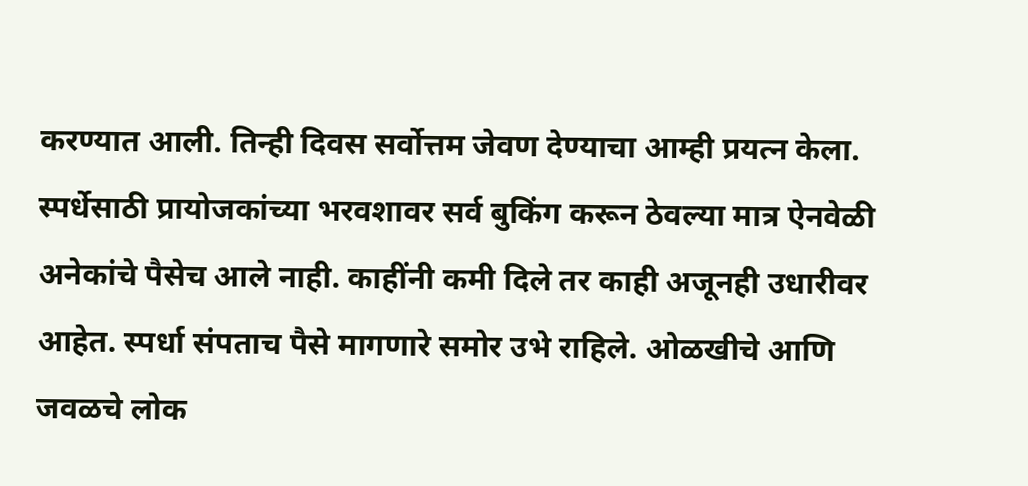करण्यात आली. तिन्ही दिवस सर्वोत्तम जेवण देण्याचा आम्ही प्रयत्न केला. स्पर्धेसाठी प्रायोजकांच्या भरवशावर सर्व बुकिंग करून ठेवल्या मात्र ऐनवेळी अनेकांचे पैसेच आले नाही. काहींनी कमी दिले तर काही अजूनही उधारीवर आहेत. स्पर्धा संपताच पैसे मागणारे समोर उभे राहिले. ओळखीचे आणि जवळचे लोक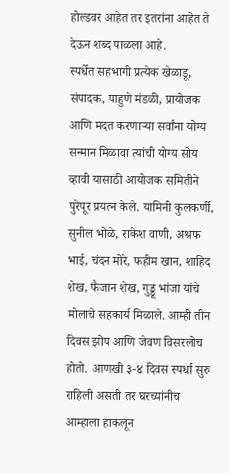होल्डवर आहेत तर इतरांना आहेत ते देऊन शब्द पाळला आहे.
स्पर्धेत सहभागी प्रत्येक खेळाडू, संपादक, पाहुणे मंडळी, प्रायोजक आणि मदत करणाऱ्या सर्वांना योग्य सन्मान मिळावा त्यांची योग्य सोय व्हावी यासाठी आयोजक समितीने पुरेपूर प्रयत्न केले. यामिनी कुलकर्णी, सुनील भोळे, राकेश वाणी, अश्रफ भाई, चंदन मोरे, फहीम खान, शाहिद शेख, फैजान शेख, गुड्डू भांजा यांचे मोलाचे सहकार्य मिळाले. आम्ही तीन दिवस झोप आणि जेवण विसरलोच होतो. आणखी ३-४ दिवस स्पर्धा सुरु राहिली असती तर घरच्यांनीच आम्हाला हाकलून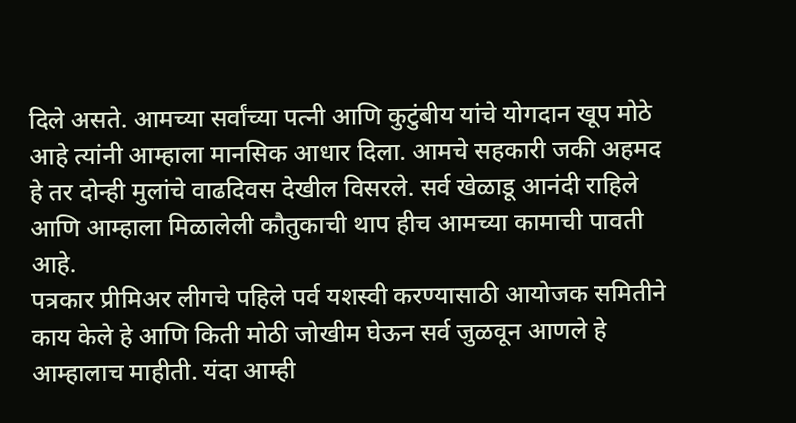दिले असते. आमच्या सर्वांच्या पत्नी आणि कुटुंबीय यांचे योगदान खूप मोठे आहे त्यांनी आम्हाला मानसिक आधार दिला. आमचे सहकारी जकी अहमद हे तर दोन्ही मुलांचे वाढदिवस देखील विसरले. सर्व खेळाडू आनंदी राहिले आणि आम्हाला मिळालेली कौतुकाची थाप हीच आमच्या कामाची पावती आहे.
पत्रकार प्रीमिअर लीगचे पहिले पर्व यशस्वी करण्यासाठी आयोजक समितीने काय केले हे आणि किती मोठी जोखीम घेऊन सर्व जुळवून आणले हे आम्हालाच माहीती. यंदा आम्ही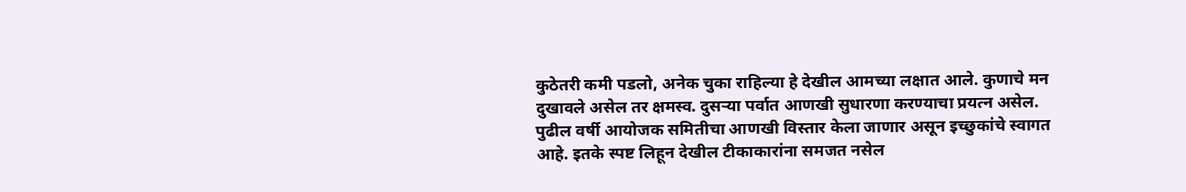कुठेतरी कमी पडलो, अनेक चुका राहिल्या हे देखील आमच्या लक्षात आले. कुणाचे मन दुखावले असेल तर क्षमस्व. दुसऱ्या पर्वात आणखी सुधारणा करण्याचा प्रयत्न असेल. पुढील वर्षी आयोजक समितीचा आणखी विस्तार केला जाणार असून इच्छुकांचे स्वागत आहे. इतके स्पष्ट लिहून देखील टीकाकारांना समजत नसेल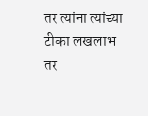तर त्यांना त्यांच्या टीका लखलाभ तर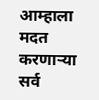आम्हाला मदत करणाऱ्या सर्व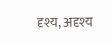दृश्य, अदृश्य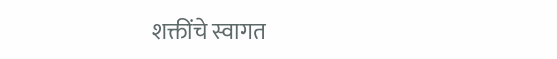शक्तींचे स्वागत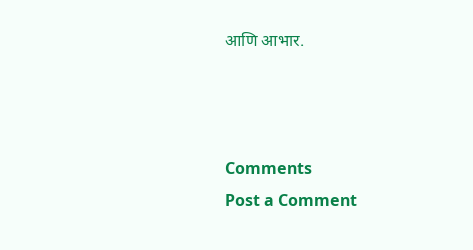आणि आभार.



Comments
Post a Comment